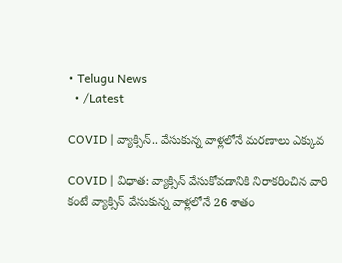• Telugu News
  • /Latest

COVID | వ్యాక్సిన్‌.. వేసుకున్న వాళ్లలోనే మరణాలు ఎక్కువ

COVID | విధాత: వ్యాక్సిన్‌ వేసుకోవడానికి నిరాకరించిన వారి కంటే వ్యాక్సిన్‌ వేసుకున్న వాళ్లలోనే 26 శాతం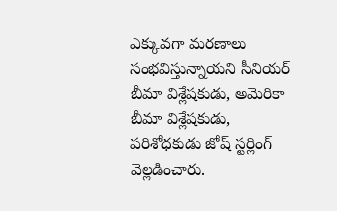ఎక్కువగా మరణాలు సంభవిస్తున్నాయని సీనియర్‌ బీమా విశ్లేషకుడు, అమెరికా బీమా విశ్లేషకుడు, పరిశోధకుడు జోష్‌ స్టర్లింగ్‌ వెల్లడించారు.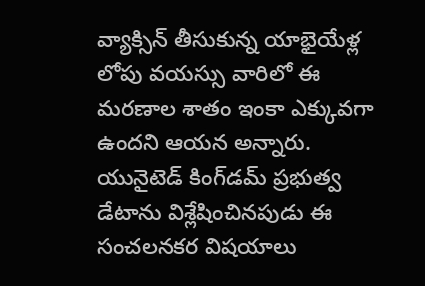వ్యాక్సిన్‌ తీసుకున్న యాభైయేళ్ల లోపు వయస్సు వారిలో ఈ మరణాల శాతం ఇంకా ఎక్కువగా ఉందని ఆయన అన్నారు. యునైటెడ్‌ కింగ్‌డమ్‌ ప్రభుత్వ డేటాను విశ్లేషించినపుడు ఈ సంచలనకర విషయాలు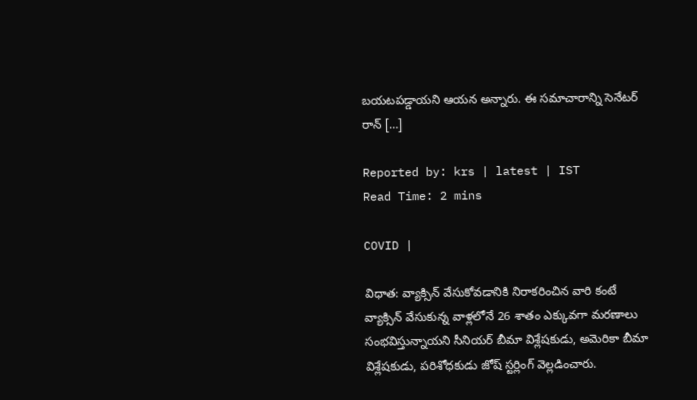బయటపడ్డాయని ఆయన అన్నారు. ఈ సమాచారాన్ని సెనేటర్‌ రాన్‌ […]

Reported by: krs | latest | IST
Read Time: 2 mins

COVID |

విధాత: వ్యాక్సిన్‌ వేసుకోవడానికి నిరాకరించిన వారి కంటే వ్యాక్సిన్‌ వేసుకున్న వాళ్లలోనే 26 శాతం ఎక్కువగా మరణాలు సంభవిస్తున్నాయని సీనియర్‌ బీమా విశ్లేషకుడు, అమెరికా బీమా విశ్లేషకుడు, పరిశోధకుడు జోష్‌ స్టర్లింగ్‌ వెల్లడించారు.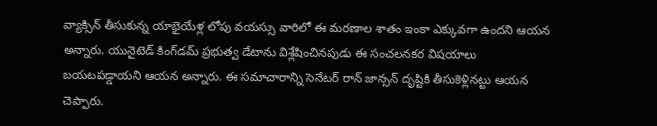వ్యాక్సిన్‌ తీసుకున్న యాభైయేళ్ల లోపు వయస్సు వారిలో ఈ మరణాల శాతం ఇంకా ఎక్కువగా ఉందని ఆయన అన్నారు. యునైటెడ్‌ కింగ్‌డమ్‌ ప్రభుత్వ డేటాను విశ్లేషించినపుడు ఈ సంచలనకర విషయాలు బయటపడ్డాయని ఆయన అన్నారు. ఈ సమాచారాన్ని సెనేటర్‌ రాన్‌ జాన్సన్‌ దృష్టికి తీసుకెళ్లినట్టు ఆయన చెప్పారు.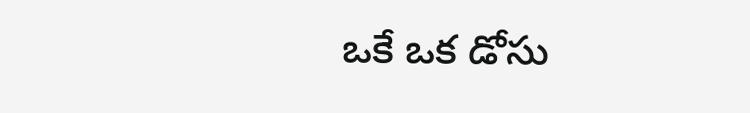ఒకే ఒక డోసు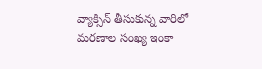వ్యాక్సిన్‌ తీసుకున్న వారిలో మరణాల సంఖ్య ఇంకా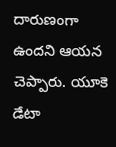దారుణంగా ఉందని ఆయన చెప్పారు. యూకె డేటా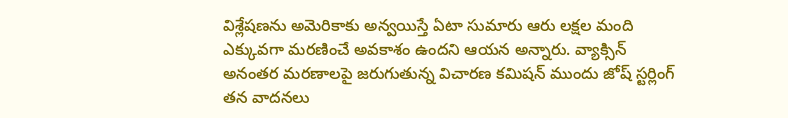విశ్లేషణను అమెరికాకు అన్వయిస్తే ఏటా సుమారు ఆరు లక్షల మంది ఎక్కువగా మరణించే అవకాశం ఉందని ఆయన అన్నారు. వ్యాక్సిన్‌ అనంతర మరణాలపై జరుగుతున్న విచారణ కమిషన్‌ ముందు జోష్‌ స్టర్లింగ్‌ తన వాదనలు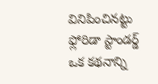వినిపించినట్టు ఫ్లోరిడా స్టాండర్డ్‌ ఒక కథనాన్ని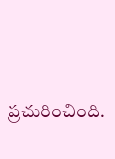ప్రచురించింది.